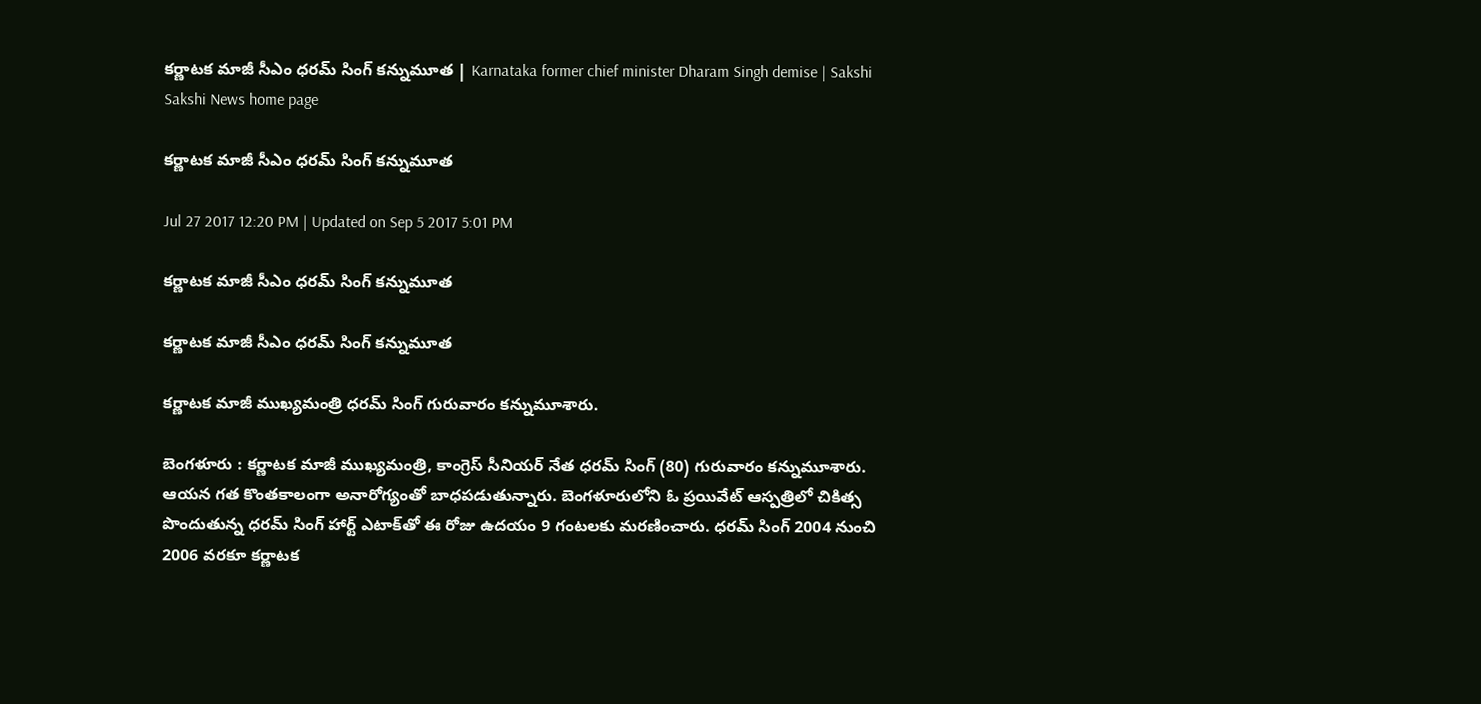కర్ణాటక మాజీ సీఎం ధరమ్‌ సింగ్‌ కన్నుమూత | Karnataka former chief minister Dharam Singh demise | Sakshi
Sakshi News home page

కర్ణాటక మాజీ సీఎం ధరమ్‌ సింగ్‌ కన్నుమూత

Jul 27 2017 12:20 PM | Updated on Sep 5 2017 5:01 PM

కర్ణాటక మాజీ సీఎం ధరమ్‌ సింగ్‌ కన్నుమూత

కర్ణాటక మాజీ సీఎం ధరమ్‌ సింగ్‌ కన్నుమూత

కర్ణాటక మాజీ ముఖ్యమంత్రి ధరమ్‌ సింగ్‌ గురువారం కన్నుమూశారు.

బెంగళూరు : కర్ణాటక మాజీ ముఖ్యమంత్రి, కాంగ్రెస్‌ సీనియర్‌ నేత ధరమ్‌ సింగ్‌ (80) గురువారం కన్నుమూశారు. ఆయన గత కొంతకాలంగా అనారోగ్యంతో బాధపడుతున్నారు. బెంగళూరులోని ఓ ప్రయివేట్‌ ఆస్పత్రిలో చికిత్స పొందుతున్న ధరమ్‌ సింగ్‌ హార్ట్‌ ఎటాక్‌తో ఈ రోజు ఉదయం 9 గంటలకు మరణించారు. ధరమ్‌ సింగ్‌ 2004 నుంచి 2006 వరకూ కర్ణాటక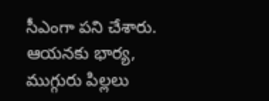సీఎంగా పని చేశారు. ఆయనకు భార్య, ముగ్గురు పిల్లలు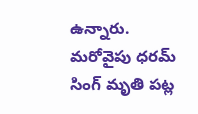ఉన్నారు. మరోవైపు ధరమ్‌ సింగ్‌ మృతి పట్ల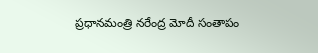ప్రధానమంత్రి నరేంద్ర మోదీ సంతాపం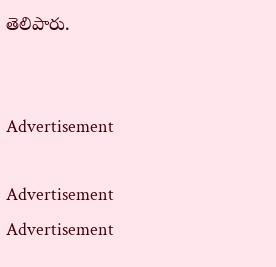తెలిపారు.


Advertisement

Advertisement
Advertisement